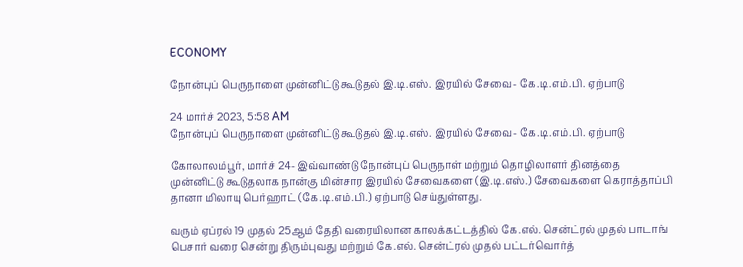ECONOMY

நோன்புப் பெருநாளை முன்னிட்டு கூடுதல் இ.டி.எஸ். இரயில் சேவை- கே.டி.எம்.பி. ஏற்பாடு

24 மார்ச் 2023, 5:58 AM
நோன்புப் பெருநாளை முன்னிட்டு கூடுதல் இ.டி.எஸ். இரயில் சேவை- கே.டி.எம்.பி. ஏற்பாடு

கோலாலம்பூர், மார்ச் 24- இவ்வாண்டு நோன்புப் பெருநாள் மற்றும் தொழிலாளர் தினத்தை முன்னிட்டு கூடுதலாக நான்கு மின்சார இரயில் சேவைகளை (இ.டி.எஸ்.) சேவைகளை கெராத்தாப்பி தானா மிலாயு பெர்ஹாட் (கே.டி.எம்.பி.) ஏற்பாடு செய்துள்ளது.

வரும் ஏப்ரல் 19 முதல் 25ஆம் தேதி வரையிலான காலக்கட்டத்தில் கே.எல். சென்ட்ரல் முதல் பாடாங் பெசார் வரை சென்று திரும்புவது மற்றும் கே.எல். சென்ட்ரல் முதல் பட்டர்வொர்த்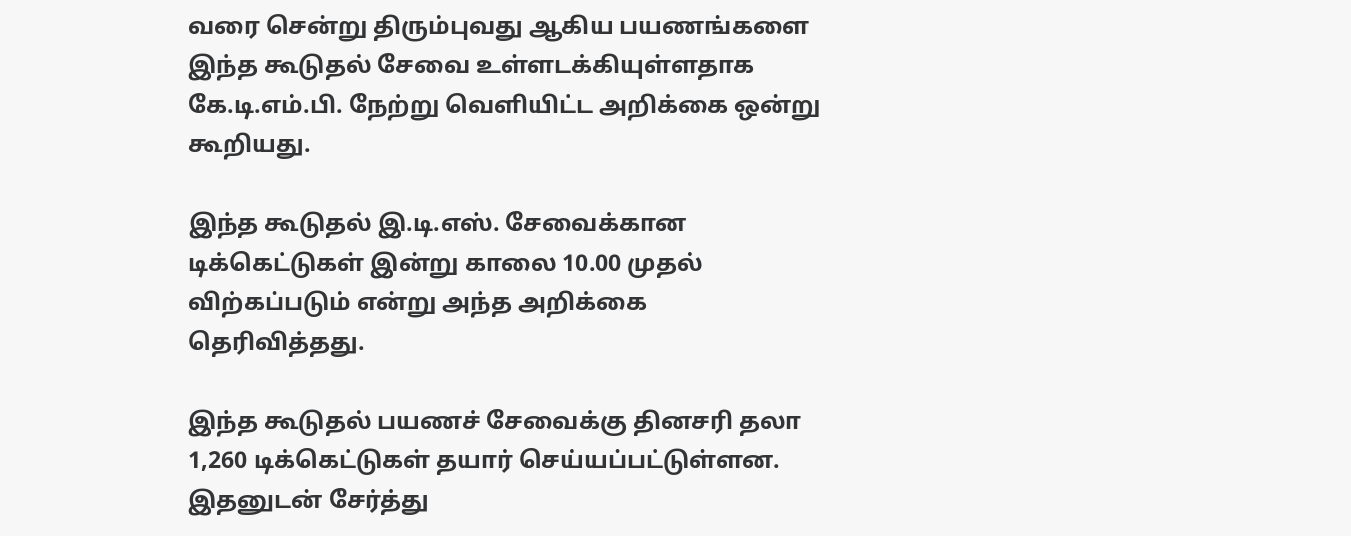வரை சென்று திரும்புவது ஆகிய பயணங்களை இந்த கூடுதல் சேவை உள்ளடக்கியுள்ளதாக கே.டி.எம்.பி. நேற்று வெளியிட்ட அறிக்கை ஒன்று கூறியது.

இந்த கூடுதல் இ.டி.எஸ். சேவைக்கான டிக்கெட்டுகள் இன்று காலை 10.00 முதல் விற்கப்படும் என்று அந்த அறிக்கை தெரிவித்தது.

இந்த கூடுதல் பயணச் சேவைக்கு தினசரி தலா 1,260 டிக்கெட்டுகள் தயார் செய்யப்பட்டுள்ளன. இதனுடன் சேர்த்து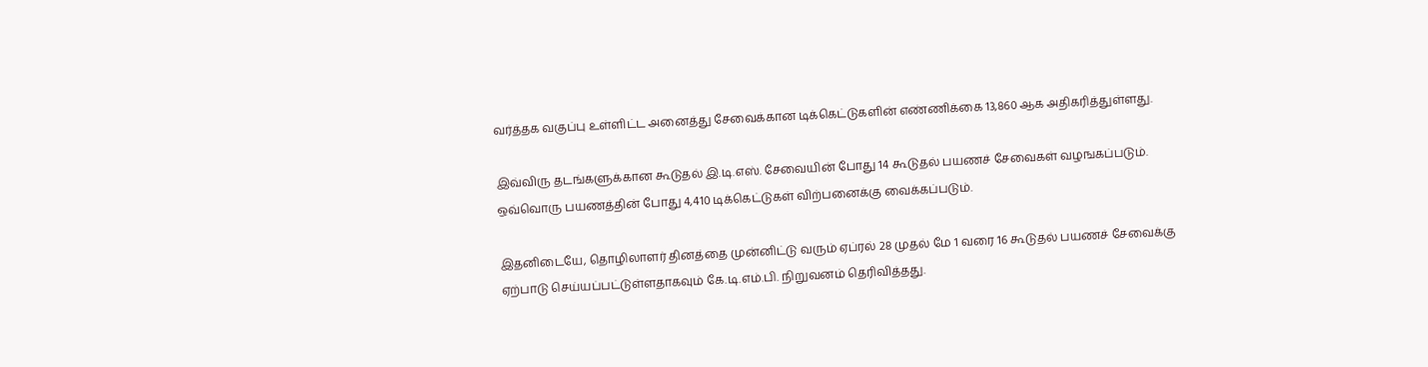வர்த்தக வகுப்பு உள்ளிட்ட அனைத்து சேவைக்கான டிக்கெட்டுகளின் எண்ணிக்கை 13,860 ஆக அதிகரித்துள்ளது.

இவ்விரு தடங்களுக்கான கூடுதல் இ.டி.எஸ். சேவையின் போது 14 கூடுதல் பயணச் சேவைகள் வழஙகப்படும். ஒவ்வொரு பயணத்தின் போது 4,410 டிக்கெட்டுகள் விற்பனைக்கு வைக்கப்படும்.

இதனிடையே, தொழிலாளர் தினத்தை முன்னிட்டு வரும் ஏப்ரல் 28 முதல் மே 1 வரை 16 கூடுதல் பயணச் சேவைக்கு ஏற்பாடு செய்யப்பட்டுள்ளதாகவும் கே.டி.எம்.பி. நிறுவனம் தெரிவித்தது.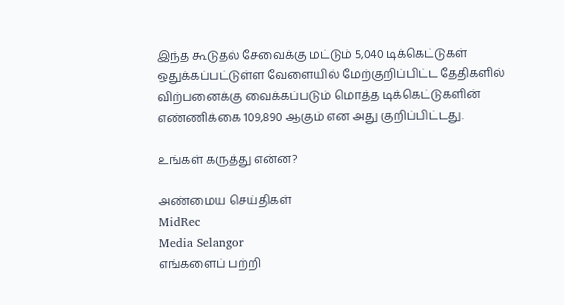இந்த கூடுதல் சேவைக்கு மட்டும் 5,040 டிக்கெட்டுகள் ஒதுக்கப்பட்டுள்ள வேளையில் மேற்குறிப்பிட்ட தேதிகளில் விற்பனைக்கு வைக்கப்படும் மொத்த டிக்கெட்டுகளின் எண்ணிக்கை 109,890 ஆகும் என அது குறிப்பிட்டது.

உங்கள் கருத்து என்ன?

அண்மைய செய்திகள்
MidRec
Media Selangor
எங்களைப் பற்றி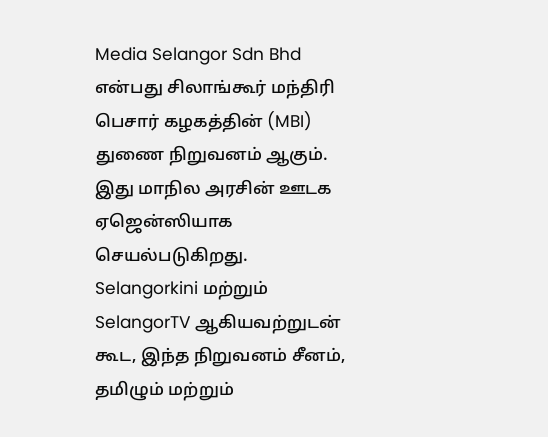Media Selangor Sdn Bhd என்பது சிலாங்கூர் மந்திரி பெசார் கழகத்தின் (MBI) துணை நிறுவனம் ஆகும். இது மாநில அரசின் ஊடக ஏஜென்ஸியாக செயல்படுகிறது. Selangorkini மற்றும் SelangorTV ஆகியவற்றுடன் கூட, இந்த நிறுவனம் சீனம், தமிழும் மற்றும்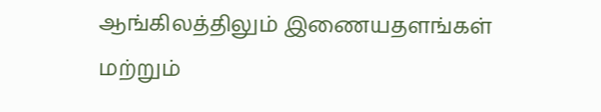ஆங்கிலத்திலும் இணையதளங்கள் மற்றும்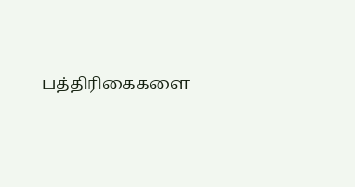பத்திரிகைகளை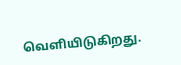வெளியிடுகிறது.